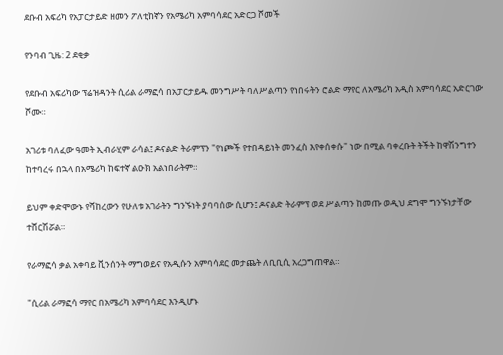ደቡብ አፍሪካ የአፓርታይድ ዘመን ፖለቲከኛን የአሜሪካ አምባሳደር አድርጋ ሾመች

የንባብ ጊዜ: 2 ደቂቃ

የደቡብ አፍሪካው ፕሬዝዳንት ሲሪል ራማፎሳ በአፓርታይዱ መንግሥት ባለሥልጣን የነበሩትን ሮልድ ማየር ለአሜሪካ አዲስ አምባሳደር አድርገው ሾሙ።

አገሪቱ ባለፈው ዓመት ኢብራሂም ራሳል፤ ዶናልድ ትራምፕን "የነጮች የተበዳይነት መንፈስ እየቀሰቀሱ" ነው በሚል ባቀረቡት ትችት ከዋሽንግተን ከተባረሩ በኋላ በአሜሪካ ከፍተኛ ልዑክ አልነበራትም።

ይህም ቀድሞውኑ የሻከረውን የሁለቱ አገራትን ግንኙነት ያባባሰው ሲሆን፤ ዶናልድ ትራምፕ ወደ ሥልጣን ከመጡ ወዲህ ደግሞ ግንኙነታቸው ተሸርሽሯል።

የራማፎሳ ቃል አቀባይ ቪንሰንት ማግወይና የአዲሱን አምባሳደር መታጨት ለቢቢሲ አረጋግጠዋል።

"ሲሪል ራማፎሳ ማየር በአሜሪካ አምባሳደር እንዲሆኑ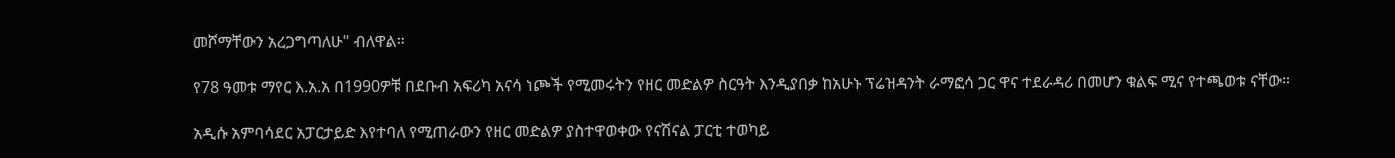መሾማቸውን አረጋግጣለሁ" ብለዋል።

የ78 ዓመቱ ማየር እ.አ.አ በ1990ዎቹ በደቡብ አፍሪካ አናሳ ነጮች የሚመሩትን የዘር መድልዎ ስርዓት እንዲያበቃ ከአሁኑ ፕሬዝዳንት ራማፎሳ ጋር ዋና ተደራዳሪ በመሆን ቁልፍ ሚና የተጫወቱ ናቸው።

አዲሱ አምባሳደር አፓርታይድ እየተባለ የሚጠራውን የዘር መድልዎ ያስተዋወቀው የናሽናል ፓርቲ ተወካይ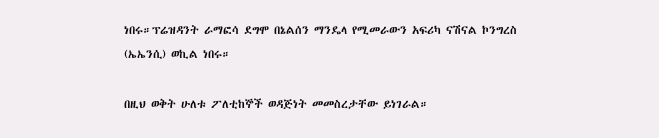ነበሩ።ፕሬዝዳንት ራማፎሳ ደግሞ በኔልሰን ማንዴላ የሚመራውን አፍሪካ ናሽናል ኮንግረስ (ኤኤንሲ) ወኪል ነበሩ።

በዚህ ወቅት ሁለቱ ፖለቲከኞች ወዳጅነት መመስረታቸው ይነገራል።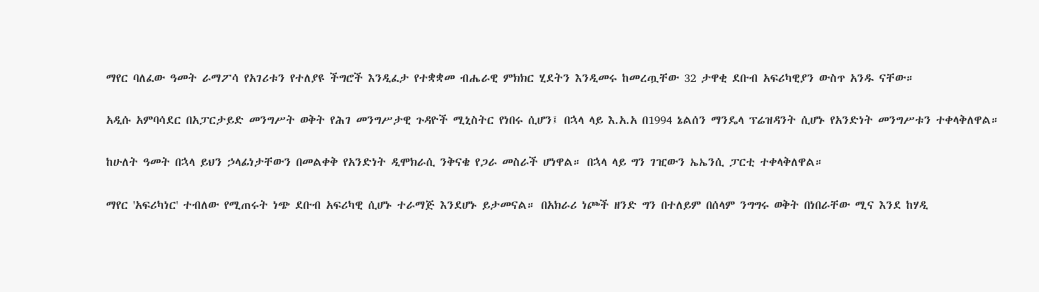ማየር ባለፈው ዓመት ራማፖሳ የአገሪቱን የተለያዩ ችግሮች እንዲፈታ የተቋቋመ ብሔራዊ ምክክር ሂደትን እንዲመሩ ከመረጧቸው 32 ታዋቂ ደቡብ አፍሪካዊያን ውስጥ አንዱ ናቸው።

አዲሱ አምባሳደር በአፓርታይድ መንግሥት ወቅት የሕገ መንግሥታዊ ጉዳዮች ሚኒስትር የነበሩ ሲሆን፤ በኋላ ላይ እ.አ.አ በ1994 ኔልሰን ማንዴላ ፕሬዝዳንት ሲሆኑ የአንድነት መንግሥቱን ተቀላቅለዋል።

ከሁለት ዓመት በኋላ ይህን ኃላፊነታቸውን በመልቀቅ የአንድነት ዲሞክራሲ ንቅናቄ የጋራ መስራች ሆነዋል። በኋላ ላይ ግን ገዢውን ኤኤንሲ ፓርቲ ተቀላቅለዋል።

ማየር 'አፍሪካነር' ተብለው የሚጠሩት ነጭ ደቡብ አፍሪካዊ ሲሆኑ ተራማጅ እንደሆኑ ይታመናል። በአክራሪ ነጮች ዘንድ ግን በተለይም በሰላም ንግግሩ ወቅት በነበራቸው ሚና እንደ ከሃዲ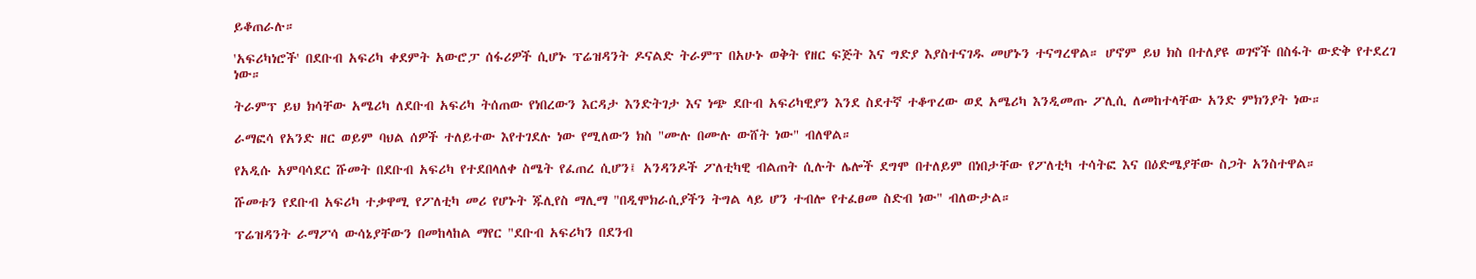ይቆጠራሉ።

'አፍሪካነሮች' በደቡብ አፍሪካ ቀደምት አውሮፓ ሰፋሪዎች ሲሆኑ ፕሬዝዳንት ዶናልድ ትራምፕ በአሁኑ ወቅት የዘር ፍጅት እና ግድያ እያስተናገዱ መሆኑን ተናግረዋል። ሆኖም ይህ ክስ በተለያዩ ወገኖች በስፋት ውድቅ የተደረገ ነው።

ትራምፕ ይህ ክሳቸው አሜሪካ ለደቡብ አፍሪካ ትሰጠው የነበረውን እርዳታ እንድትገታ እና ነጭ ደቡብ አፍሪካዊያን እንደ ስደተኛ ተቆጥረው ወደ አሜሪካ እንዲመጡ ፖሊሲ ለመከተላቸው አንድ ምክንያት ነው።

ራማፎሳ የአንድ ዘር ወይም ባህል ሰዎች ተለይተው እየተገደሉ ነው የሚለውን ክስ "ሙሉ በሙሉ ውሸት ነው" ብለዋል።

የአዲሱ አምባሳደር ሹመት በደቡብ አፍሪካ የተደበላለቀ ስሜት የፈጠረ ሲሆን፤ አንዳንዶች ፖለቲካዊ ብልጠት ሲሉት ሌሎች ደግሞ በተለይም በነበታቸው የፖለቲካ ተሳትፎ እና በዕድሜያቸው ስጋት አንስተዋል።

ሹመቱን የደቡብ አፍሪካ ተቃዋሚ የፖለቲካ መሪ የሆኑት ጁሊየስ ማሊማ "በዲሞክራሲያችን ትግል ላይ ሆን ተብሎ የተፈፀመ ስድብ ነው" ብለውታል።

ፕሬዝዳንት ራማፖሳ ውሳኔያቸውን በመከላከል ማየር "ደቡብ አፍሪካን በደንብ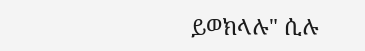ይወክላሉ" ሲሉ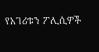የአገሪቱን ፖሊሲዎች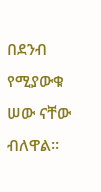በደንብ የሚያውቁ ሠው ናቸው ብለዋል።